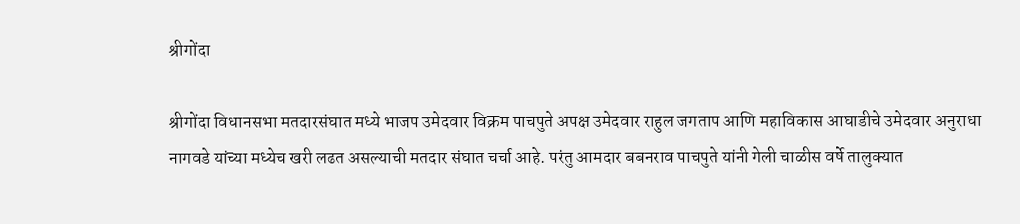श्रीगोंदा

श्रीगोंदा विधानसभा मतदारसंघात मध्ये भाजप उमेदवार विक्रम पाचपुते अपक्ष उमेदवार राहुल जगताप आणि महाविकास आघाडीचे उमेदवार अनुराधा नागवडे यांच्या मध्येच खरी लढत असल्याची मतदार संघात चर्चा आहे. परंतु आमदार बबनराव पाचपुते यांनी गेली चाळीस वर्षे तालुक्यात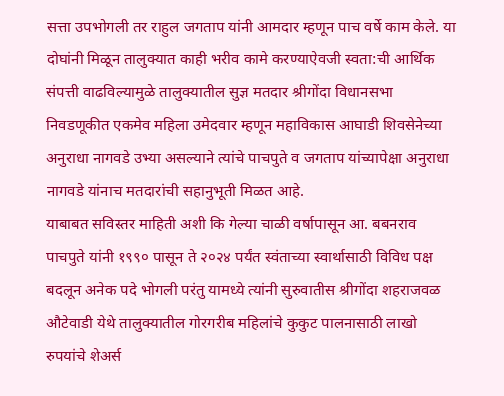सत्ता उपभोगली तर राहुल जगताप यांनी आमदार म्हणून पाच वर्षे काम केले. या दोघांनी मिळून तालुक्यात काही भरीव कामे करण्याऐवजी स्वता:ची आर्थिक संपत्ती वाढविल्यामुळे तालुक्यातील सुज्ञ मतदार श्रीगोंदा विधानसभा निवडणूकीत एकमेव महिला उमेदवार म्हणून महाविकास आघाडी शिवसेनेच्या अनुराधा नागवडे उभ्या असल्याने त्यांचे पाचपुते व जगताप यांच्यापेक्षा अनुराधा नागवडे यांनाच मतदारांची सहानुभूती मिळत आहे.
याबाबत सविस्तर माहिती अशी कि गेल्या चाळी वर्षापासून आ. बबनराव पाचपुते यांनी १९९० पासून ते २०२४ पर्यंत स्वंताच्या स्वार्थासाठी विविध पक्ष बदलून अनेक पदे भोगली परंतु यामध्ये त्यांनी सुरुवातीस श्रीगोंदा शहराजवळ औटेवाडी येथे तालुक्यातील गोरगरीब महिलांचे कुकुट पालनासाठी लाखो रुपयांचे शेअर्स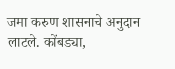जमा करुण शासनाचे अनुदान लाटले. कोंबड्या,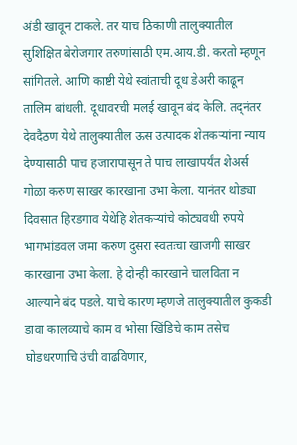अंडी खावून टाकले. तर याच ठिकाणी तालुक्यातील सुशिक्षित बेरोजगार तरुणांसाठी एम.आय.डी. करतो म्हणून सांगितले. आणि काष्टी येथे स्वांताची दूध डेअरी काढून तालिम बांधली. दूधावरची मलई खावून बंद केलि. तद्नंतर देवदैठण येथे तालुक्यातील ऊस उत्पादक शेतकऱ्यांना न्याय देण्यासाठी पाच हजारापासून ते पाच लाखापर्यंत शेअर्स गोळा करुण साखर कारखाना उभा केला. यानंतर थोड्या दिवसात हिरडगाव येथेहि शेतकऱ्यांचे कोट्यवधी रुपये भागभांडवल जमा करुण दुसरा स्वतःचा खाजगी साखर कारखाना उभा केला. हे दोन्ही कारखाने चालविता न आल्याने बंद पडले. याचे कारण म्हणजे तालुक्यातील कुकडी डावा कालव्याचे काम व भोसा खिंडिचे काम तसेच घोडधरणाचि उंची वाढविणार,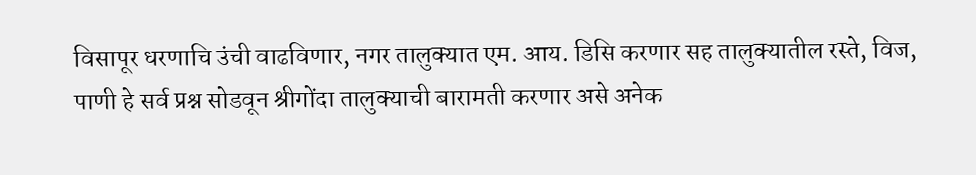विसापूर धरणाचि उंची वाढविणार, नगर तालुक्यात एम. आय. डिसि करणार सह तालुक्यातील रस्ते, विज, पाणी हे सर्व प्रश्न सोडवून श्रीगोंदा तालुक्याची बारामती करणार असे अनेक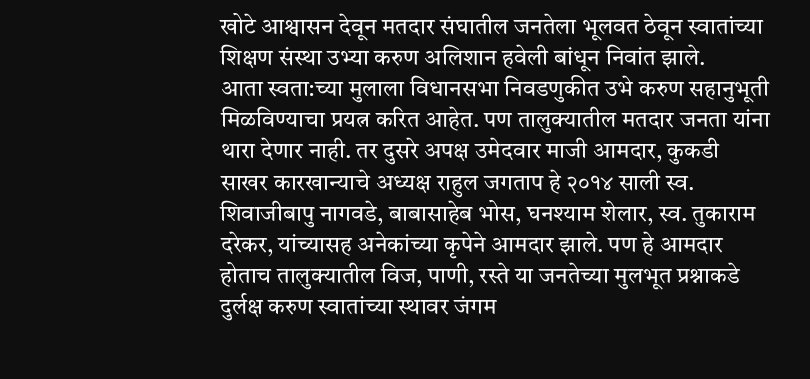खोटे आश्वासन देवून मतदार संघातील जनतेला भूलवत ठेवून स्वातांच्या शिक्षण संस्था उभ्या करुण अलिशान हवेली बांधून निवांत झाले.
आता स्वता:च्या मुलाला विधानसभा निवडणुकीत उभे करुण सहानुभूती मिळविण्याचा प्रयत्न करित आहेत. पण तालुक्यातील मतदार जनता यांना थारा देणार नाही. तर दुसरे अपक्ष उमेदवार माजी आमदार, कुकडी साखर कारखान्याचे अध्यक्ष राहुल जगताप हे २०१४ साली स्व. शिवाजीबापु नागवडे, बाबासाहेब भोस, घनश्याम शेलार, स्व. तुकाराम दरेकर, यांच्यासह अनेकांच्या कृपेने आमदार झाले. पण हे आमदार होताच तालुक्यातील विज, पाणी, रस्ते या जनतेच्या मुलभूत प्रश्नाकडे दुर्लक्ष करुण स्वातांच्या स्थावर जंगम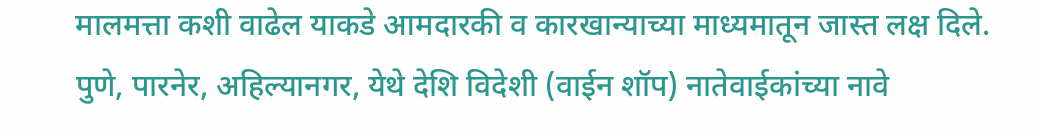मालमत्ता कशी वाढेल याकडे आमदारकी व कारखान्याच्या माध्यमातून जास्त लक्ष दिले. पुणे, पारनेर, अहिल्यानगर, येथे देशि विदेशी (वाईन शॉप) नातेवाईकांच्या नावे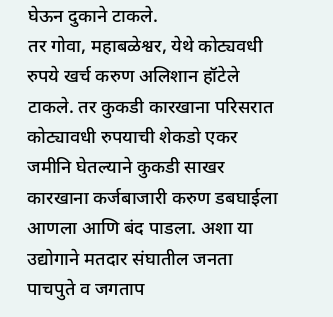घेऊन दुकाने टाकले.
तर गोवा, महाबळेश्वर, येथे कोट्यवधी रुपये खर्च करुण अलिशान हॉटेले टाकले. तर कुकडी कारखाना परिसरात कोट्यावधी रुपयाची शेकडो एकर जमीनि घेतल्याने कुकडी साखर कारखाना कर्जबाजारी करुण डबघाईला आणला आणि बंद पाडला. अशा या उद्योगाने मतदार संघातील जनता पाचपुते व जगताप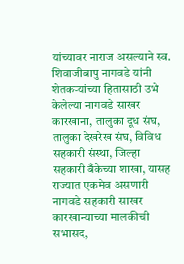यांच्यावर नाराज असल्याने स्व. शिवाजीबापु नागवडे यांनी शेतकऱ्यांच्या हितासाठी उभे केलेल्या नागवडे साखर कारखाना, तालुका दूध संघ, तालुका देखरेख संघ, विविध सहकारी संस्था, जिल्हा सहकारी बँकेच्या शाखा, यासह राज्यात एकमेव असणारी नागवडे सहकारी साखर कारखान्याच्या मालकीची सभासद,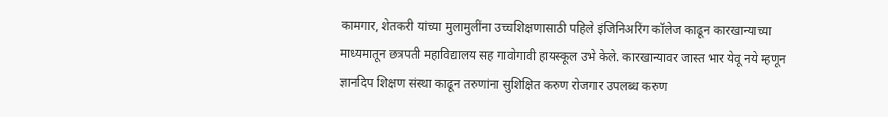कामगार, शेतकरी यांच्या मुलामुलींना उच्चशिक्षणासाठी पहिले इंजिनिअरिंग कॉलेज काढून कारखान्याच्या माध्यमातून छत्रपती महाविद्यालय सह गावोगावी हायस्कूल उभे केले. कारखान्यावर जास्त भार येवू नये म्हणून ज्ञानदिप शिक्षण संस्था काढून तरुणांना सुशिक्षित करुण रोजगार उपलब्ध करुण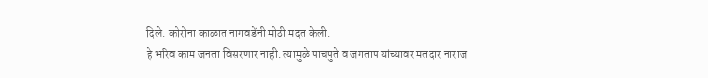दिले. कोरोना काळात नागवडेंनी मोठी मदत केली.
हे भरिव काम जनता विसरणार नाही. त्यामुळे पाचपुते व जगताप यांच्यावर मतदार नाराज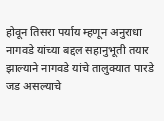होवून तिसरा पर्याय म्हणून अनुराधा नागवडे यांच्या बद्दल सहानुभूती तयार झाल्याने नागवडे यांचे तालुक्यात पारडे जड असल्याचे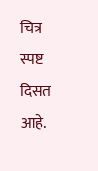चित्र स्पष्ट दिसत आहे.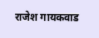राजेश गायकवाड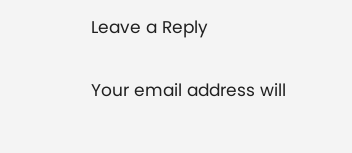Leave a Reply

Your email address will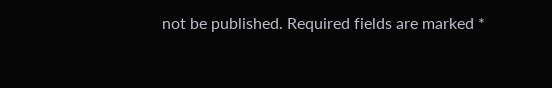not be published. Required fields are marked *